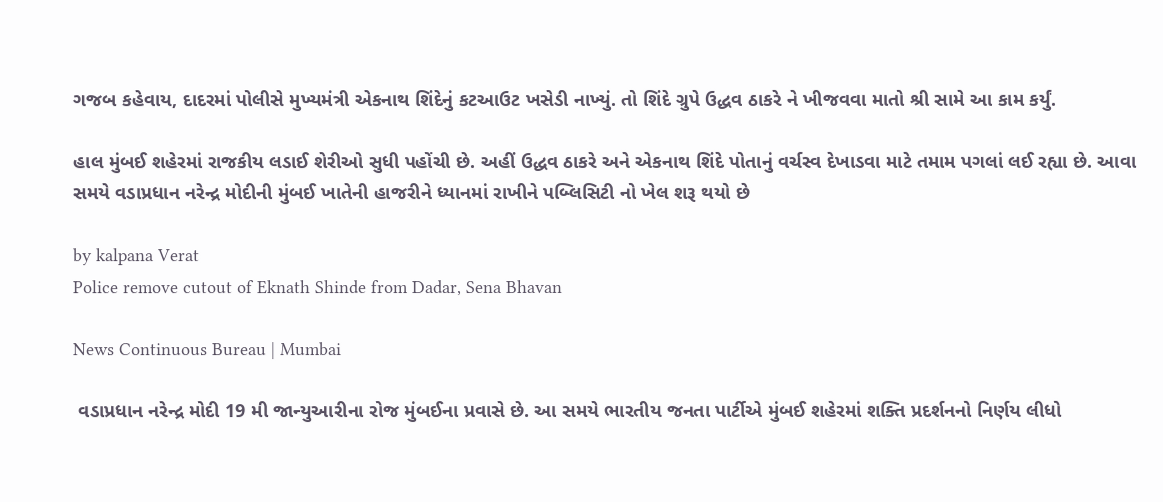ગજબ કહેવાય, દાદરમાં પોલીસે મુખ્યમંત્રી એકનાથ શિંદેનું કટઆઉટ ખસેડી નાખ્યું. તો શિંદે ગ્રુપે ઉદ્ધવ ઠાકરે ને ખીજવવા માતો શ્રી સામે આ કામ કર્યું.

હાલ મુંબઈ શહેરમાં રાજકીય લડાઈ શેરીઓ સુધી પહોંચી છે. અહીં ઉદ્ધવ ઠાકરે અને એકનાથ શિંદે પોતાનું વર્ચસ્વ દેખાડવા માટે તમામ પગલાં લઈ રહ્યા છે. આવા સમયે વડાપ્રધાન નરેન્દ્ર મોદીની મુંબઈ ખાતેની હાજરીને ધ્યાનમાં રાખીને પબ્લિસિટી નો ખેલ શરૂ થયો છે

by kalpana Verat
Police remove cutout of Eknath Shinde from Dadar, Sena Bhavan

News Continuous Bureau | Mumbai

 વડાપ્રધાન નરેન્દ્ર મોદી 19 મી જાન્યુઆરીના રોજ મુંબઈના પ્રવાસે છે. આ સમયે ભારતીય જનતા પાર્ટીએ મુંબઈ શહેરમાં શક્તિ પ્રદર્શનનો નિર્ણય લીધો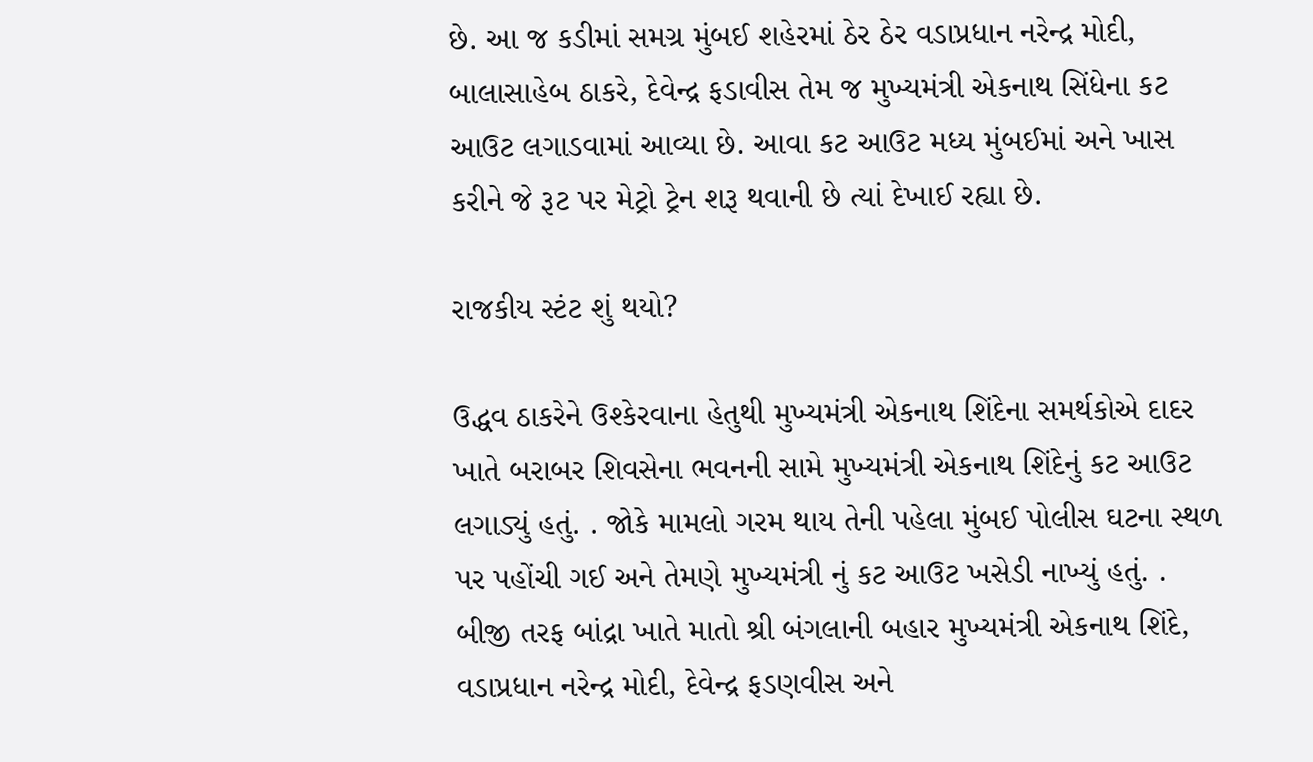છે. આ જ કડીમાં સમગ્ર મુંબઈ શહેરમાં ઠેર ઠેર વડાપ્રધાન નરેન્દ્ર મોદી, બાલાસાહેબ ઠાકરે, દેવેન્દ્ર ફડાવીસ તેમ જ મુખ્યમંત્રી એકનાથ સિંધેના કટ આઉટ લગાડવામાં આવ્યા છે. આવા કટ આઉટ મધ્ય મુંબઈમાં અને ખાસ કરીને જે રૂટ પર મેટ્રો ટ્રેન શરૂ થવાની છે ત્યાં દેખાઈ રહ્યા છે.

રાજકીય સ્ટંટ શું થયો?

ઉદ્ધવ ઠાકરેને ઉશ્કેરવાના હેતુથી મુખ્યમંત્રી એકનાથ શિંદેના સમર્થકોએ દાદર ખાતે બરાબર શિવસેના ભવનની સામે મુખ્યમંત્રી એકનાથ શિંદેનું કટ આઉટ લગાડ્યું હતું. . જોકે મામલો ગરમ થાય તેની પહેલા મુંબઈ પોલીસ ઘટના સ્થળ પર પહોંચી ગઈ અને તેમણે મુખ્યમંત્રી નું કટ આઉટ ખસેડી નાખ્યું હતું. . બીજી તરફ બાંદ્રા ખાતે માતો શ્રી બંગલાની બહાર મુખ્યમંત્રી એકનાથ શિંદે, વડાપ્રધાન નરેન્દ્ર મોદી, દેવેન્દ્ર ફડણવીસ અને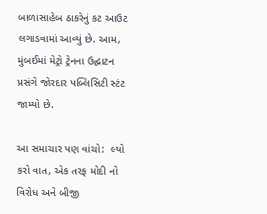બાળાસાહેબ ઠાકરેનું કટ આઉટ લગાડવામાં આવ્યું છે. આમ, મુંબઈમાં મેટ્રો ટ્રેનના ઉદ્ઘાટન પ્રસંગે જોરદાર પબ્લિસિટી સ્ટંટ જામ્યો છે.

આ સમાચાર પણ વાંચો:  લ્યો કરો વાત, એક તરફ મોદી નો વિરોધ અને બીજી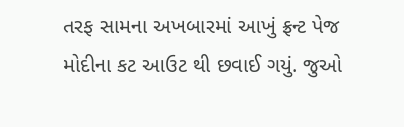તરફ સામના અખબારમાં આખું ફ્રન્ટ પેજ મોદીના કટ આઉટ થી છવાઈ ગયું. જુઓ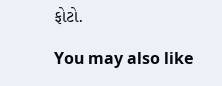ફોટો.

You may also like